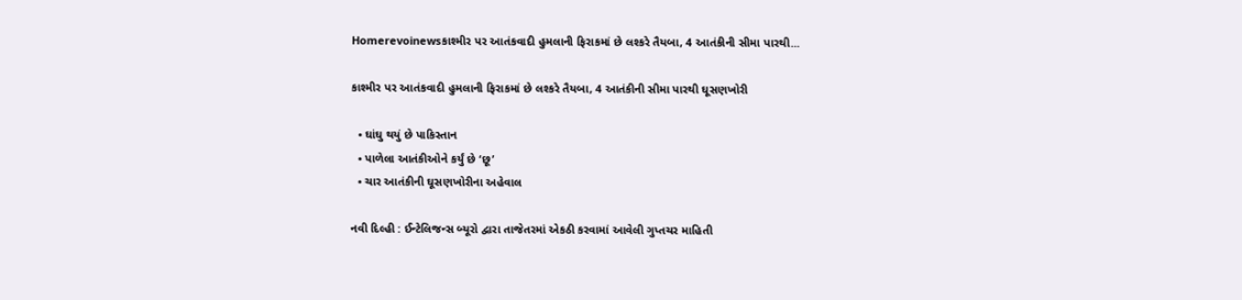Homerevoinewsકાશ્મીર પર આતંકવાદી હુમલાની ફિરાકમાં છે લશ્કરે તૈયબા, 4 આતંકીની સીમા પારથી...

કાશ્મીર પર આતંકવાદી હુમલાની ફિરાકમાં છે લશ્કરે તૈયબા, 4 આતંકીની સીમા પારથી ઘૂસણખોરી

  • ઘાંઘુ થયું છે પાકિસ્તાન
  • પાળેલા આતંકીઓને કર્યું છે ‘છૂ’
  • ચાર આતંકીની ઘૂસણખોરીના અહેવાલ

નવી દિલ્હી : ઈન્ટેલિજન્સ બ્યૂરો દ્વારા તાજેતરમાં એકઠી કરવામાં આવેલી ગુપ્તચર માહિતી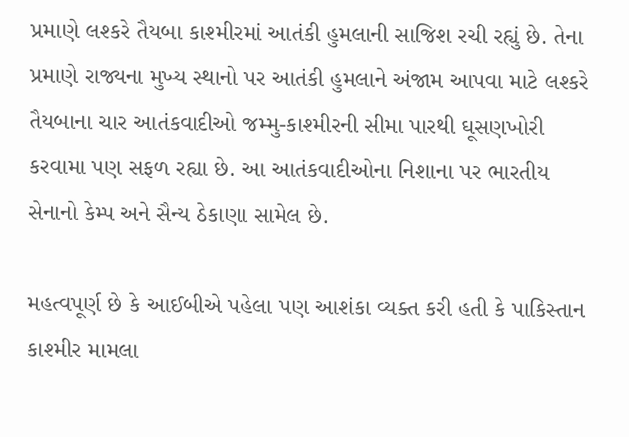પ્રમાણે લશ્કરે તૈયબા કાશ્મીરમાં આતંકી હુમલાની સાજિશ રચી રહ્યું છે. તેના પ્રમાણે રાજ્યના મુખ્ય સ્થાનો પર આતંકી હુમલાને અંજામ આપવા માટે લશ્કરે તૈયબાના ચાર આતંકવાદીઓ જમ્મુ-કાશ્મીરની સીમા પારથી ઘૂસણખોરી કરવામા પણ સફળ રહ્યા છે. આ આતંકવાદીઓના નિશાના પર ભારતીય સેનાનો કેમ્પ અને સૈન્ય ઠેકાણા સામેલ છે.

મહત્વપૂર્ણ છે કે આઈબીએ પહેલા પણ આશંકા વ્યક્ત કરી હતી કે પાકિસ્તાન કાશ્મીર મામલા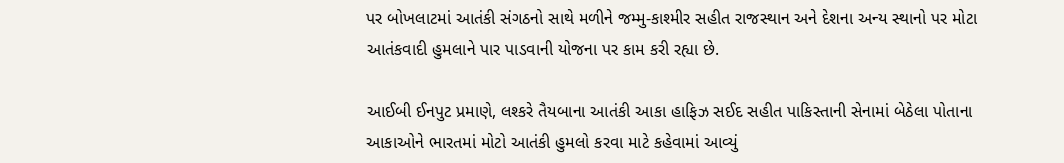પર બોખલાટમાં આતંકી સંગઠનો સાથે મળીને જમ્મુ-કાશ્મીર સહીત રાજસ્થાન અને દેશના અન્ય સ્થાનો પર મોટા આતંકવાદી હુમલાને પાર પાડવાની યોજના પર કામ કરી રહ્યા છે.

આઈબી ઈનપુટ પ્રમાણે, લશ્કરે તૈયબાના આતંકી આકા હાફિઝ સઈદ સહીત પાકિસ્તાની સેનામાં બેઠેલા પોતાના આકાઓને ભારતમાં મોટો આતંકી હુમલો કરવા માટે કહેવામાં આવ્યું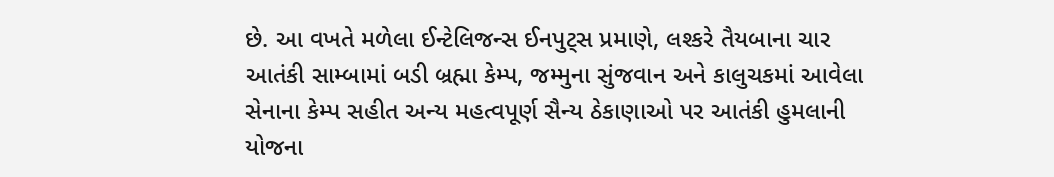છે. આ વખતે મળેલા ઈન્ટેલિજન્સ ઈનપુટ્સ પ્રમાણે, લશ્કરે તૈયબાના ચાર આતંકી સામ્બામાં બડી બ્રહ્મા કેમ્પ, જમ્મુના સુંજવાન અને કાલુચકમાં આવેલા સેનાના કેમ્પ સહીત અન્ય મહત્વપૂર્ણ સૈન્ય ઠેકાણાઓ પર આતંકી હુમલાની યોજના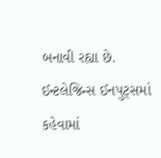બનાવી રહ્યા છે. ઈન્ટલેજિન્સ ઈનપુટ્સમાં કહેવામાં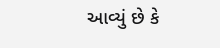આવ્યું છે કે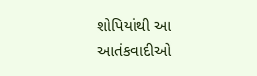શોપિયાંથી આ આતંકવાદીઓ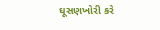ઘૂસણખોરી કરે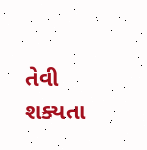તેવી શક્યતા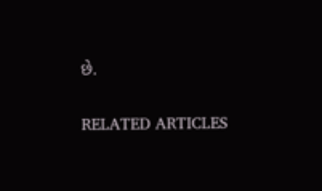છે.

RELATED ARTICLES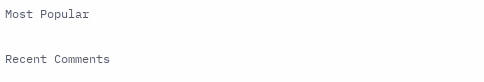Most Popular

Recent Comments